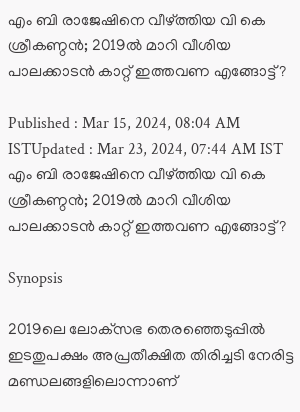എം ബി രാജേഷിനെ വീഴ്ത്തിയ വി കെ ശ്രീകണ്ഠന്‍; 2019ല്‍ മാറി വീശിയ പാലക്കാടന്‍ കാറ്റ് ഇത്തവണ എങ്ങോട്ട്?

Published : Mar 15, 2024, 08:04 AM ISTUpdated : Mar 23, 2024, 07:44 AM IST
എം ബി രാജേഷിനെ വീഴ്ത്തിയ വി കെ ശ്രീകണ്ഠന്‍; 2019ല്‍ മാറി വീശിയ പാലക്കാടന്‍ കാറ്റ് ഇത്തവണ എങ്ങോട്ട്?

Synopsis

2019ലെ ലോക്‌സഭ തെരഞ്ഞെടുപ്പില്‍ ഇടതുപക്ഷം അപ്രതീക്ഷിത തിരിച്ചടി നേരിട്ട മണ്ഡലങ്ങളിലൊന്നാണ്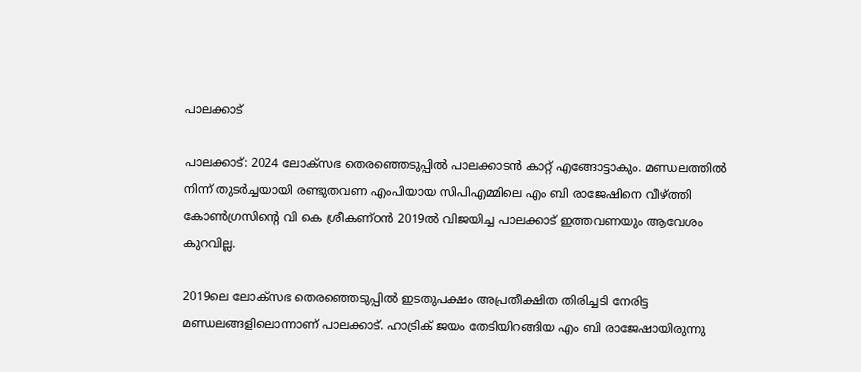പാലക്കാട്

പാലക്കാട്: 2024 ലോക്‌സഭ തെരഞ്ഞെടുപ്പില്‍ പാലക്കാടന്‍ കാറ്റ് എങ്ങോട്ടാകും. മണ്ഡലത്തില്‍ നിന്ന് തുടര്‍ച്ചയായി രണ്ടുതവണ എംപിയായ സിപിഎമ്മിലെ എം ബി രാജേഷിനെ വീഴ്ത്തി കോണ്‍ഗ്രസിന്‍റെ വി കെ ശ്രീകണ്ഠന്‍ 2019ല്‍ വിജയിച്ച പാലക്കാട് ഇത്തവണയും ആവേശം കുറവില്ല.

2019ലെ ലോക്‌സഭ തെരഞ്ഞെടുപ്പില്‍ ഇടതുപക്ഷം അപ്രതീക്ഷിത തിരിച്ചടി നേരിട്ട മണ്ഡലങ്ങളിലൊന്നാണ് പാലക്കാട്. ഹാട്രിക് ജയം തേടിയിറങ്ങിയ എം ബി രാജേഷായിരുന്നു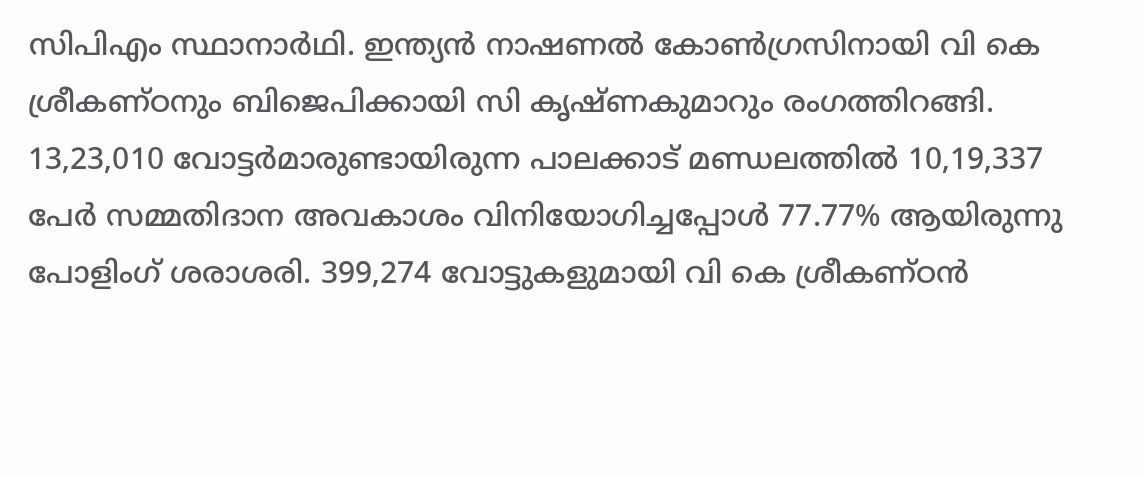സിപിഎം സ്ഥാനാര്‍ഥി. ഇന്ത്യന്‍ നാഷണല്‍ കോണ്‍ഗ്രസിനായി വി കെ ശ്രീകണ്ഠനും ബിജെപിക്കായി സി കൃഷ്‌ണകുമാറും രംഗത്തിറങ്ങി. 13,23,010 വോട്ടര്‍മാരുണ്ടായിരുന്ന പാലക്കാട് മണ്ഡലത്തില്‍ 10,19,337 പേര്‍ സമ്മതിദാന അവകാശം വിനിയോഗിച്ചപ്പോള്‍ 77.77% ആയിരുന്നു പോളിംഗ് ശരാശരി. 399,274 വോട്ടുകളുമായി വി കെ ശ്രീകണ്ഠന്‍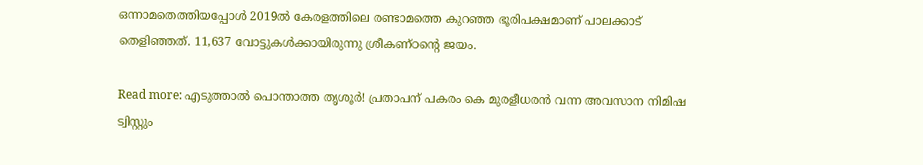ഒന്നാമതെത്തിയപ്പോള്‍ 2019ല്‍ കേരളത്തിലെ രണ്ടാമത്തെ കുറഞ്ഞ ഭൂരിപക്ഷമാണ് പാലക്കാട് തെളിഞ്ഞത്. 11,637 വോട്ടുകള്‍ക്കായിരുന്നു ശ്രീകണ്ഠന്‍റെ ജയം.

Read more: എടുത്താല്‍ പൊന്താത്ത തൃശൂര്‍! പ്രതാപന് പകരം കെ മുരളീധരന്‍ വന്ന അവസാന നിമിഷ ട്വിസ്റ്റും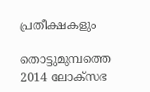പ്രതീക്ഷകളും

തൊട്ടുമുമ്പത്തെ 2014 ലോക്‌സഭ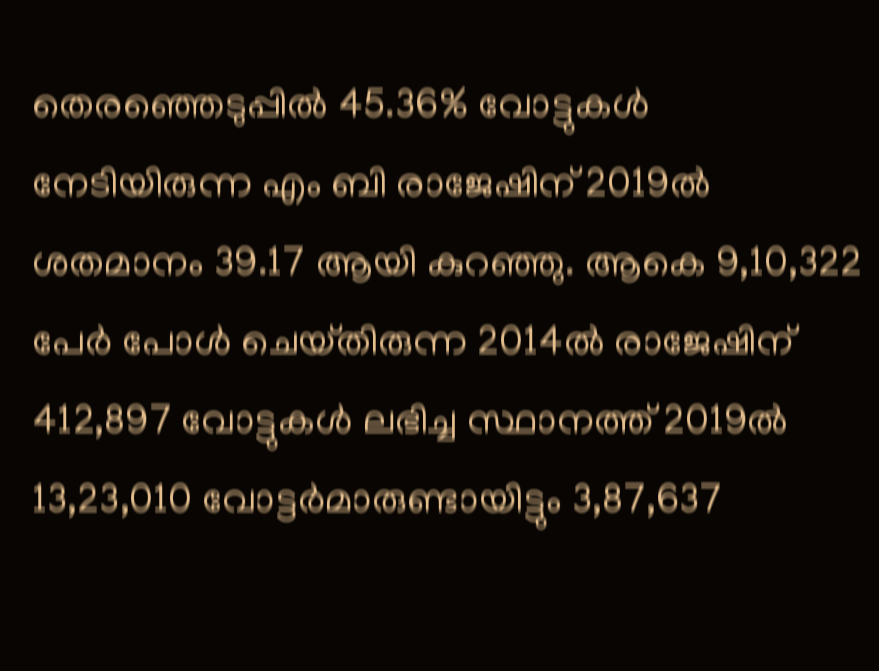തെരഞ്ഞെടുപ്പില്‍ 45.36% വോട്ടുകള്‍ നേടിയിരുന്ന എം ബി രാജേഷിന് 2019ല്‍ ശതമാനം 39.17 ആയി കുറഞ്ഞു. ആകെ 9,10,322 പേര്‍ പോള്‍ ചെയ്‌തിരുന്ന 2014ല്‍ രാജേഷിന് 412,897 വോട്ടുകള്‍ ലഭിച്ച സ്ഥാനത്ത് 2019ല്‍ 13,23,010 വോട്ടര്‍മാരുണ്ടായിട്ടും 3,87,637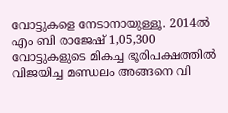വോട്ടുകളെ നേടാനായുള്ളൂ. 2014ല്‍ എം ബി രാജേഷ് 1,05,300 വോട്ടുകളുടെ മികച്ച ഭൂരിപക്ഷത്തില്‍ വിജയിച്ച മണ്ഡലം അങ്ങനെ വി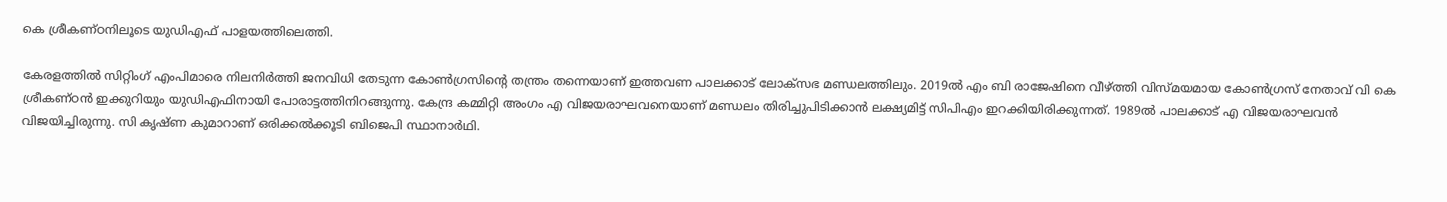കെ ശ്രീകണ്ഠനിലൂടെ യുഡിഎഫ് പാളയത്തിലെത്തി.

കേരളത്തില്‍ സിറ്റിംഗ് എംപിമാരെ നിലനിര്‍ത്തി ജനവിധി തേടുന്ന കോണ്‍ഗ്രസിന്‍റെ തന്ത്രം തന്നെയാണ് ഇത്തവണ പാലക്കാട് ലോക്‌സഭ മണ്ഡലത്തിലും. 2019ല്‍ എം ബി രാജേഷിനെ വീഴ്ത്തി വിസ്‌മയമായ കോണ്‍ഗ്രസ് നേതാവ് വി കെ ശ്രീകണ്ഠന്‍ ഇക്കുറിയും യുഡിഎഫിനായി പോരാട്ടത്തിനിറങ്ങുന്നു. കേന്ദ്ര കമ്മിറ്റി അംഗം എ വിജയരാഘവനെയാണ് മണ്ഡലം തിരിച്ചുപിടിക്കാന്‍ ലക്ഷ്യമിട്ട് സിപിഎം ഇറക്കിയിരിക്കുന്നത്. 1989ല്‍ പാലക്കാട് എ വിജയരാഘവന്‍ വിജയിച്ചിരുന്നു. സി കൃഷ്‌ണ കുമാറാണ് ഒരിക്കല്‍ക്കൂടി ബിജെപി സ്ഥാനാര്‍ഥി.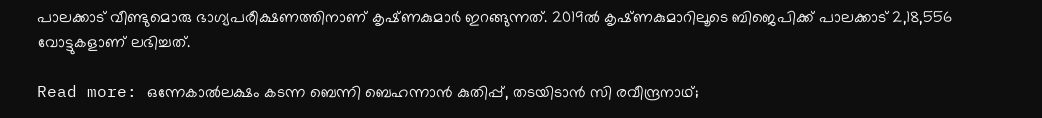പാലക്കാട് വീണ്ടുമൊരു ഭാഗ്യപരീക്ഷണത്തിനാണ് കൃഷ്‌ണകുമാര്‍ ഇറങ്ങുന്നത്. 2019ല്‍ കൃഷ്‌ണകുമാറിലൂടെ ബിജെപിക്ക് പാലക്കാട് 2,18,556 വോട്ടുകളാണ് ലഭിച്ചത്.

Read more: ഒന്നേകാല്‍ലക്ഷം കടന്ന ബെന്നി ബെഹന്നാന്‍ കുതിപ്പ്, തടയിടാന്‍ സി രവീന്ദ്രനാഥ്;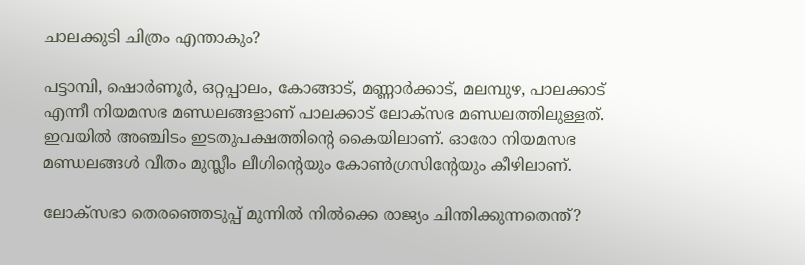ചാലക്കുടി ചിത്രം എന്താകും?

പട്ടാമ്പി, ഷൊര്‍ണൂര്‍, ഒറ്റപ്പാലം, കോങ്ങാട്, മണ്ണാര്‍ക്കാട്, മലമ്പുഴ, പാലക്കാട് എന്നീ നിയമസഭ മണ്ഡലങ്ങളാണ് പാലക്കാട് ലോക്‌സഭ മണ്ഡലത്തിലുള്ളത്. ഇവയില്‍ അഞ്ചിടം ഇടതുപക്ഷത്തിന്‍റെ കൈയിലാണ്. ഓരോ നിയമസഭ മണ്ഡലങ്ങള്‍ വീതം മുസ്ലീം ലീഗിന്‍റെയും കോണ്‍ഗ്രസിന്‍റേയും കീഴിലാണ്.

ലോക്‌സഭാ തെരഞ്ഞെടുപ്പ് മുന്നില്‍ നില്‍ക്കെ രാജ്യം ചിന്തിക്കുന്നതെന്ത്?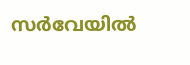സര്‍വേയില്‍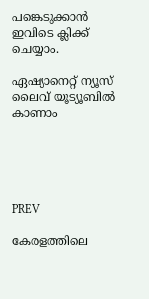പങ്കെടുക്കാന്‍ ഇവിടെ ക്ലിക്ക് ചെയ്യാം.

ഏഷ്യാനെറ്റ് ന്യൂസ് ലൈവ് യൂട്യൂബിൽ കാണാം





PREV

കേരളത്തിലെ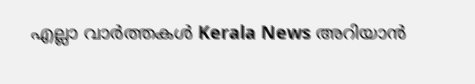എല്ലാ വാർത്തകൾ Kerala News അറിയാൻ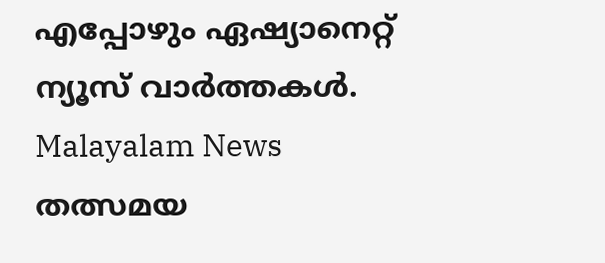എപ്പോഴും ഏഷ്യാനെറ്റ് ന്യൂസ് വാർത്തകൾ.  Malayalam News   തത്സമയ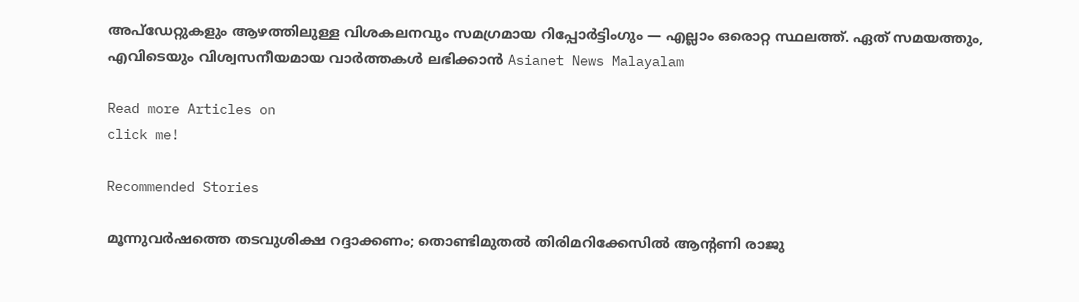അപ്‌ഡേറ്റുകളും ആഴത്തിലുള്ള വിശകലനവും സമഗ്രമായ റിപ്പോർട്ടിംഗും — എല്ലാം ഒരൊറ്റ സ്ഥലത്ത്. ഏത് സമയത്തും, എവിടെയും വിശ്വസനീയമായ വാർത്തകൾ ലഭിക്കാൻ Asianet News Malayalam

Read more Articles on
click me!

Recommended Stories

മൂന്നുവർഷത്തെ തടവുശിക്ഷ റദ്ദാക്കണം; തൊണ്ടിമുതൽ തിരിമറിക്കേസിൽ ആൻ്റണി രാജു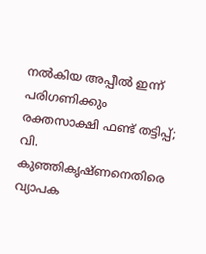നൽകിയ അപ്പീൽ ഇന്ന് പരിഗണിക്കും
രക്തസാക്ഷി ഫണ്ട് തട്ടിപ്പ്; വി. കുഞ്ഞികൃഷ്ണനെതിരെ വ്യാപക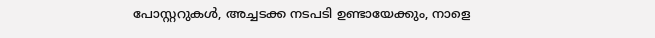പോസ്റ്ററുകൾ, അച്ചടക്ക നടപടി ഉണ്ടായേക്കും, നാളെ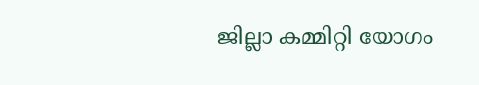ജില്ലാ കമ്മിറ്റി യോഗം